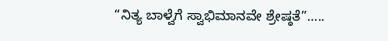“ನಿತ್ಯ ಬಾಳ್ವೆಗೆ ಸ್ವಾಭಿಮಾನವೇ ಶ್ರೇಷ್ಠತೆ”…..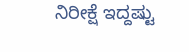ನಿರೀಕ್ಷೆ ಇದ್ದಷ್ಟು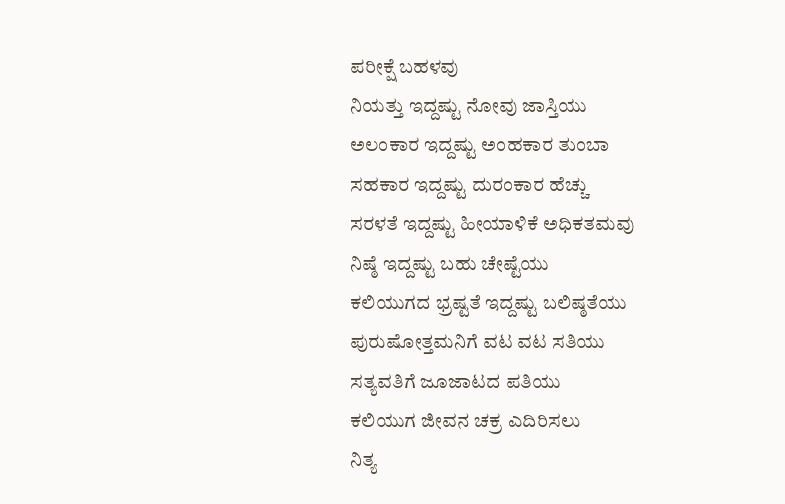ಪರೀಕ್ಷೆ ಬಹಳವು
ನಿಯತ್ತು ಇದ್ದಷ್ಟು ನೋವು ಜಾಸ್ತಿಯು
ಅಲಂಕಾರ ಇದ್ದಷ್ಟು ಅಂಹಕಾರ ತುಂಬಾ
ಸಹಕಾರ ಇದ್ದಷ್ಟು ದುರಂಕಾರ ಹೆಚ್ಚು
ಸರಳತೆ ಇದ್ದಷ್ಟು ಹೀಯಾಳಿಕೆ ಅಧಿಕತಮವು
ನಿಷ್ಠೆ ಇದ್ದಷ್ಟು ಬಹು ಚೇಷ್ಟೆಯು
ಕಲಿಯುಗದ ಭ್ರಷ್ಟತೆ ಇದ್ದಷ್ಟು ಬಲಿಷ್ಠತೆಯು
ಪುರುಷೋತ್ತಮನಿಗೆ ವಟ ವಟ ಸತಿಯು
ಸತ್ಯವತಿಗೆ ಜೂಜಾಟದ ಪತಿಯು
ಕಲಿಯುಗ ಜೀವನ ಚಕ್ರ ಎದಿರಿಸಲು
ನಿತ್ಯ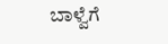ಬಾಳ್ವೆಗೆ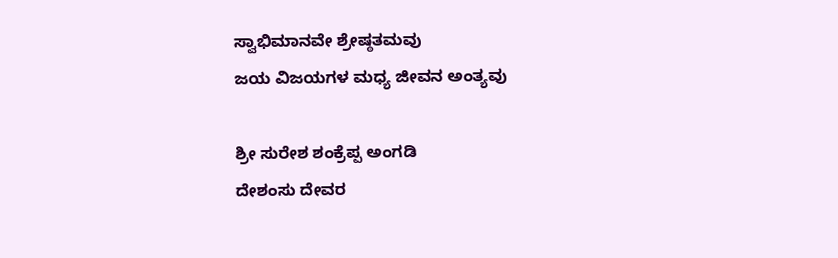ಸ್ವಾಭಿಮಾನವೇ ಶ್ರೇಷ್ಠತಮವು
ಜಯ ವಿಜಯಗಳ ಮಧ್ಯ ಜೀವನ ಅಂತ್ಯವು

ಶ್ರೀ ಸುರೇಶ ಶಂಕ್ರೆಪ್ಪ ಅಂಗಡಿ
ದೇಶಂಸು ದೇವರ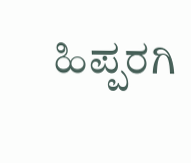ಹಿಪ್ಪರಗಿ